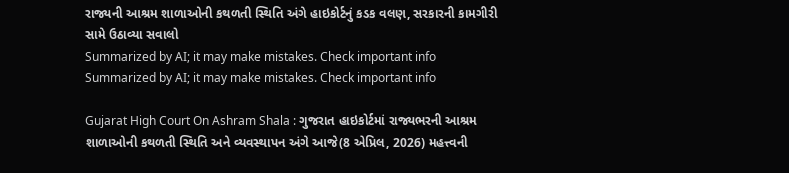રાજ્યની આશ્રમ શાળાઓની કથળતી સ્થિતિ અંગે હાઇકોર્ટનું કડક વલણ, સરકારની કામગીરી સામે ઉઠાવ્યા સવાલો
Summarized by AI; it may make mistakes. Check important info
Summarized by AI; it may make mistakes. Check important info

Gujarat High Court On Ashram Shala : ગુજરાત હાઇકોર્ટમાં રાજ્યભરની આશ્રમ શાળાઓની કથળતી સ્થિતિ અને વ્યવસ્થાપન અંગે આજે(8 એપ્રિલ, 2026) મહત્ત્વની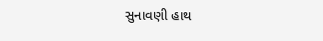સુનાવણી હાથ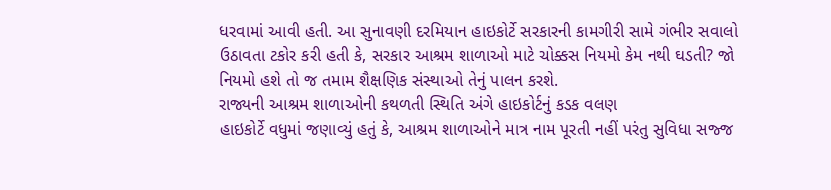ધરવામાં આવી હતી. આ સુનાવણી દરમિયાન હાઇકોર્ટે સરકારની કામગીરી સામે ગંભીર સવાલો ઉઠાવતા ટકોર કરી હતી કે, સરકાર આશ્રમ શાળાઓ માટે ચોક્કસ નિયમો કેમ નથી ઘડતી? જો નિયમો હશે તો જ તમામ શૈક્ષણિક સંસ્થાઓ તેનું પાલન કરશે.
રાજ્યની આશ્રમ શાળાઓની કથળતી સ્થિતિ અંગે હાઇકોર્ટનું કડક વલણ
હાઇકોર્ટે વધુમાં જણાવ્યું હતું કે, આશ્રમ શાળાઓને માત્ર નામ પૂરતી નહીં પરંતુ સુવિધા સજ્જ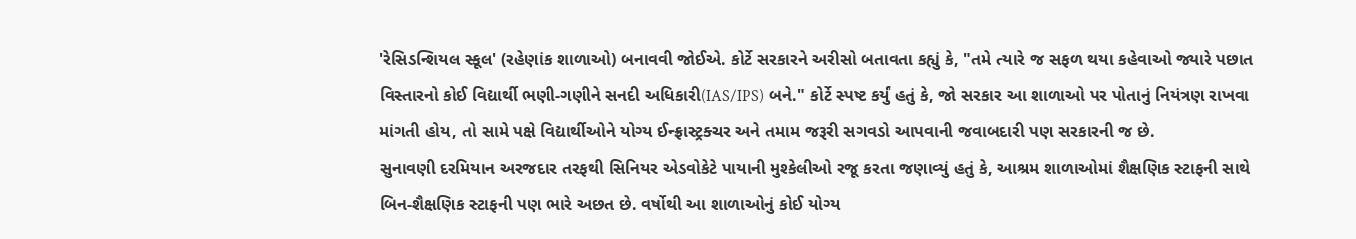'રેસિડન્શિયલ સ્કૂલ' (રહેણાંક શાળાઓ) બનાવવી જોઈએ. કોર્ટે સરકારને અરીસો બતાવતા કહ્યું કે, "તમે ત્યારે જ સફળ થયા કહેવાઓ જ્યારે પછાત વિસ્તારનો કોઈ વિદ્યાર્થી ભણી-ગણીને સનદી અધિકારી(IAS/IPS) બને." કોર્ટે સ્પષ્ટ કર્યું હતું કે, જો સરકાર આ શાળાઓ પર પોતાનું નિયંત્રણ રાખવા માંગતી હોય, તો સામે પક્ષે વિદ્યાર્થીઓને યોગ્ય ઈન્ફ્રાસ્ટ્રક્ચર અને તમામ જરૂરી સગવડો આપવાની જવાબદારી પણ સરકારની જ છે.
સુનાવણી દરમિયાન અરજદાર તરફથી સિનિયર એડવોકેટે પાયાની મુશ્કેલીઓ રજૂ કરતા જણાવ્યું હતું કે, આશ્રમ શાળાઓમાં શૈક્ષણિક સ્ટાફની સાથે બિન-શૈક્ષણિક સ્ટાફની પણ ભારે અછત છે. વર્ષોથી આ શાળાઓનું કોઈ યોગ્ય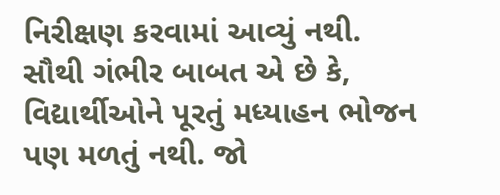નિરીક્ષણ કરવામાં આવ્યું નથી. સૌથી ગંભીર બાબત એ છે કે, વિદ્યાર્થીઓને પૂરતું મધ્યાહન ભોજન પણ મળતું નથી. જો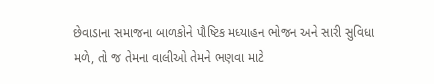છેવાડાના સમાજના બાળકોને પૌષ્ટિક મધ્યાહન ભોજન અને સારી સુવિધા મળે, તો જ તેમના વાલીઓ તેમને ભણવા માટે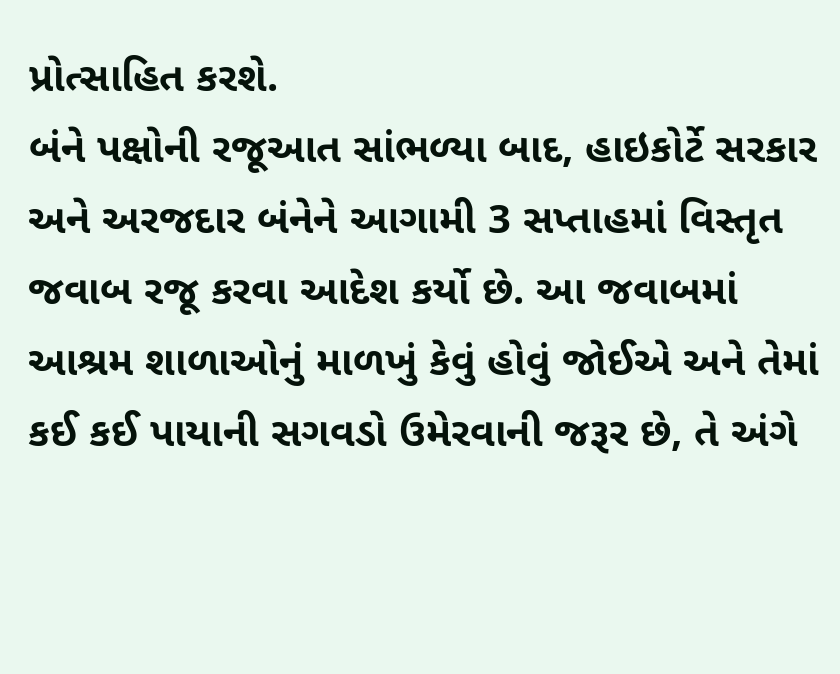પ્રોત્સાહિત કરશે.
બંને પક્ષોની રજૂઆત સાંભળ્યા બાદ, હાઇકોર્ટે સરકાર અને અરજદાર બંનેને આગામી 3 સપ્તાહમાં વિસ્તૃત જવાબ રજૂ કરવા આદેશ કર્યો છે. આ જવાબમાં આશ્રમ શાળાઓનું માળખું કેવું હોવું જોઈએ અને તેમાં કઈ કઈ પાયાની સગવડો ઉમેરવાની જરૂર છે, તે અંગે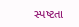સ્પષ્ટતા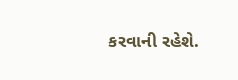કરવાની રહેશે.